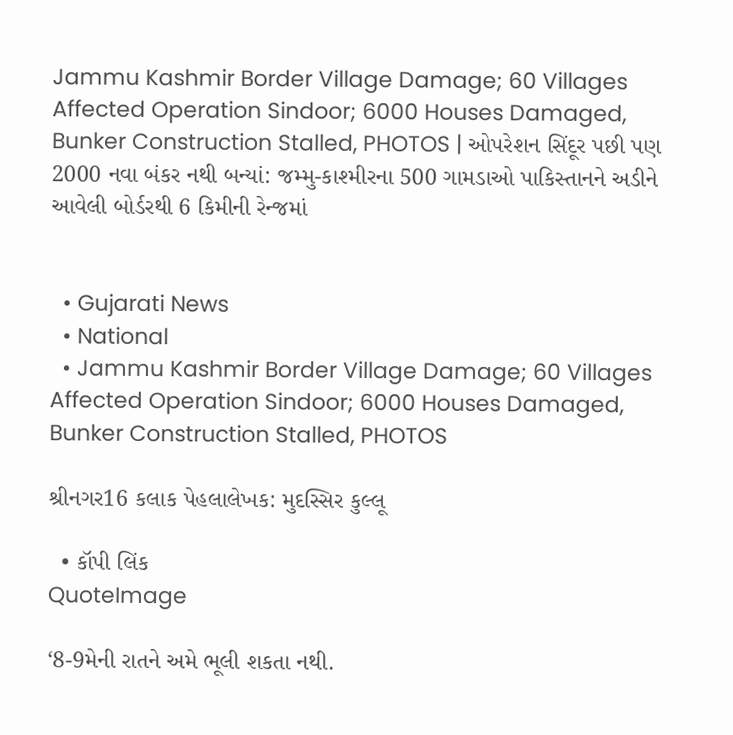Jammu Kashmir Border Village Damage; 60 Villages Affected Operation Sindoor; 6000 Houses Damaged, Bunker Construction Stalled, PHOTOS | ઓપરેશન સિંદૂર પછી પણ 2000 નવા બંકર નથી બન્યાં: જમ્મુ-કાશ્મીરના 500 ગામડાઓ પાકિસ્તાનને અડીને આવેલી બોર્ડરથી 6 કિમીની રેન્જમાં


  • Gujarati News
  • National
  • Jammu Kashmir Border Village Damage; 60 Villages Affected Operation Sindoor; 6000 Houses Damaged, Bunker Construction Stalled, PHOTOS

શ્રીનગર16 કલાક પેહલાલેખક: મુદસ્સિર કુલ્લૂ

  • કૉપી લિંક
QuoteImage

‘8-9મેની રાતને અમે ભૂલી શકતા નથી.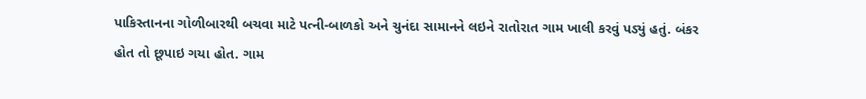પાકિસ્તાનના ગોળીબારથી બચવા માટે પત્ની-બાળકો અને ચુનંદા સામાનને લઇને રાતોરાત ગામ ખાલી કરવું પડ્યું હતું. બંકર હોત તો છૂપાઇ ગયા હોત. ગામ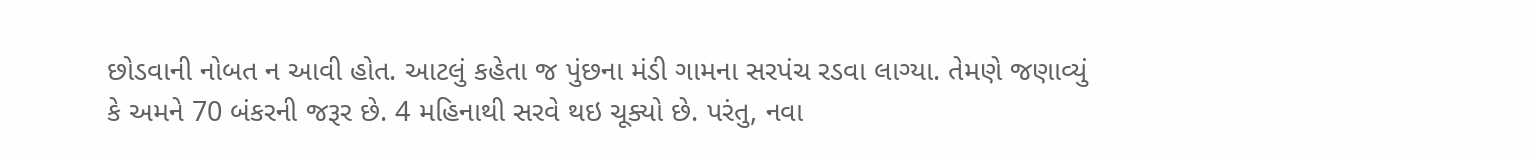છોડવાની નોબત ન આવી હોત. આટલું કહેતા જ પુંછના મંડી ગામના સરપંચ રડવા લાગ્યા. તેમણે જણાવ્યું કે અમને 70 બંકરની જરૂર છે. 4 મહિનાથી સરવે થઇ ચૂક્યો છે. પરંતુ, નવા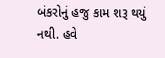બંકરોનું હજુ કામ શરૂ થયું નથી. હવે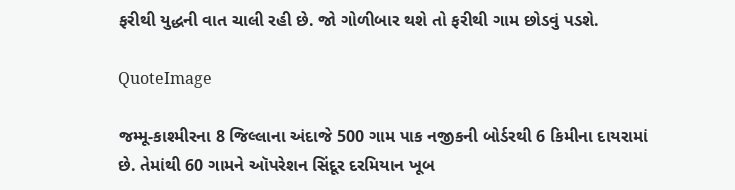ફરીથી યુદ્ધની વાત ચાલી રહી છે. જો ગોળીબાર થશે તો ફરીથી ગામ છોડવું પડશે.

QuoteImage

જમ્મૂ-કાશ્મીરના 8 જિલ્લાના અંદાજે 500 ગામ પાક નજીકની બોર્ડરથી 6 કિમીના દાયરામાં છે. તેમાંથી 60 ગામને ઑપરેશન સિંદૂર દરમિયાન ખૂબ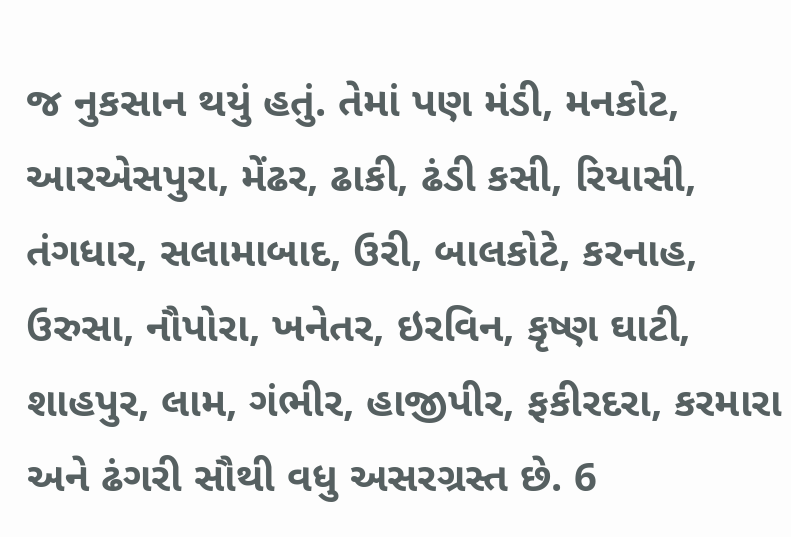જ નુકસાન થયું હતું. તેમાં પણ મંડી, મનકોટ, આરએસપુરા, મેંઢર, ઢાકી, ઢંડી કસી, રિયાસી, તંગધાર, સલામાબાદ, ઉરી, બાલકોટે, કરનાહ, ઉરુસા, નૌપોરા, ખનેતર, ઇરવિન, કૃષ્ણ ઘાટી, શાહપુર, લામ, ગંભીર, હાજીપીર, ફકીરદરા, કરમારા અને ઢંગરી સૌથી વધુ અસરગ્રસ્ત છે. 6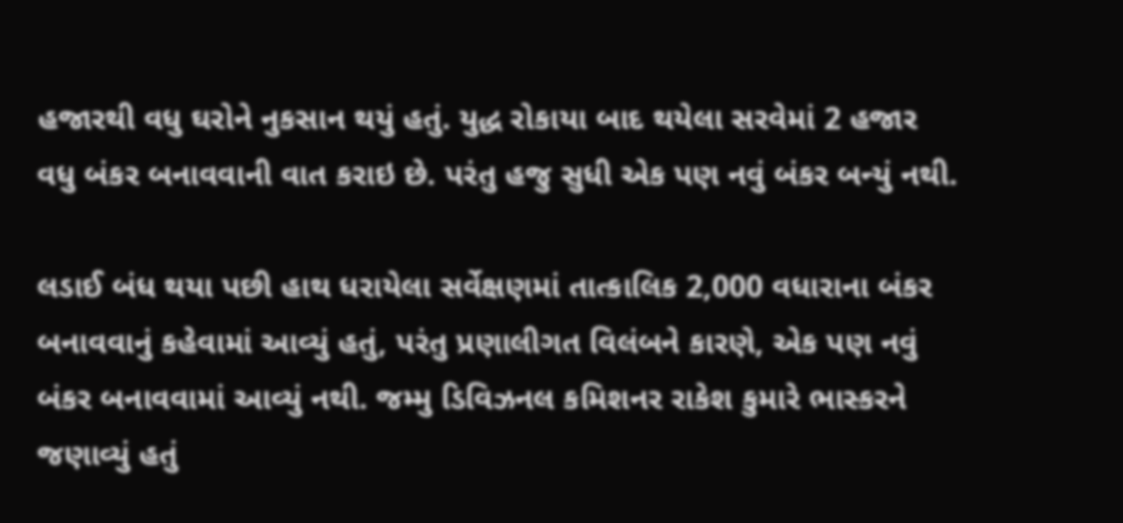હજારથી વધુ ઘરોને નુકસાન થયું હતું. યુદ્ધ રોકાયા બાદ થયેલા સરવેમાં 2 હજાર વધુ બંકર બનાવવાની વાત કરાઇ છે. પરંતુ હજુ સુધી એક પણ નવું બંકર બન્યું નથી.

લડાઈ બંધ થયા પછી હાથ ધરાયેલા સર્વેક્ષણમાં તાત્કાલિક 2,000 વધારાના બંકર બનાવવાનું કહેવામાં આવ્યું હતું, પરંતુ પ્રણાલીગત વિલંબને કારણે, એક પણ નવું બંકર બનાવવામાં આવ્યું નથી. જમ્મુ ડિવિઝનલ કમિશનર રાકેશ કુમારે ભાસ્કરને જણાવ્યું હતું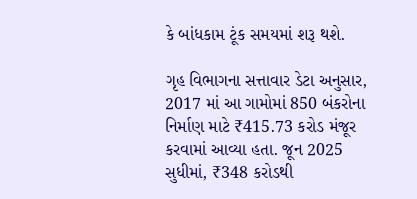કે બાંધકામ ટૂંક સમયમાં શરૂ થશે.

ગૃહ વિભાગના સત્તાવાર ડેટા અનુસાર, 2017 માં આ ગામોમાં 850 બંકરોના નિર્માણ માટે ₹415.73 કરોડ મંજૂર કરવામાં આવ્યા હતા. જૂન 2025 સુધીમાં, ₹348 કરોડથી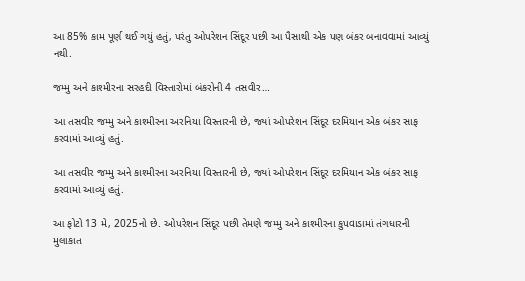આ 85% કામ પૂર્ણ થઈ ગયું હતું, પરંતુ ઓપરેશન સિંદૂર પછી આ પૈસાથી એક પણ બંકર બનાવવામાં આવ્યું નથી.

જમ્મુ અને કાશ્મીરના સરહદી વિસ્તારોમાં બંકરોની 4 તસવીર…

આ તસવીર જમ્મુ અને કાશ્મીરના અરનિયા વિસ્તારની છે, જ્યાં ઓપરેશન સિંદૂર દરમિયાન એક બંકર સાફ કરવામાં આવ્યું હતું.

આ તસવીર જમ્મુ અને કાશ્મીરના અરનિયા વિસ્તારની છે, જ્યાં ઓપરેશન સિંદૂર દરમિયાન એક બંકર સાફ કરવામાં આવ્યું હતું.

આ ફોટો 13 મે, 2025નો છે. ઓપરેશન સિંદૂર પછી તેમણે જમ્મુ અને કાશ્મીરના કુપવાડામાં તંગધારની મુલાકાત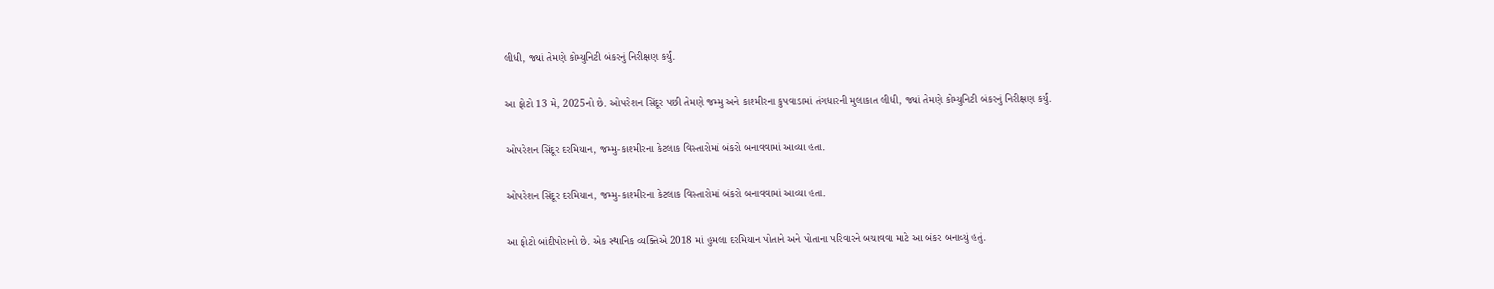લીધી, જ્યાં તેમણે કોમ્યુનિટી બંકરનું નિરીક્ષણ કર્યું.

આ ફોટો 13 મે, 2025નો છે. ઓપરેશન સિંદૂર પછી તેમણે જમ્મુ અને કાશ્મીરના કુપવાડામાં તંગધારની મુલાકાત લીધી, જ્યાં તેમણે કોમ્યુનિટી બંકરનું નિરીક્ષણ કર્યું.

ઓપરેશન સિંદૂર દરમિયાન, જમ્મુ-કાશ્મીરના કેટલાક વિસ્તારોમાં બંકરો બનાવવામાં આવ્યા હતા.

ઓપરેશન સિંદૂર દરમિયાન, જમ્મુ-કાશ્મીરના કેટલાક વિસ્તારોમાં બંકરો બનાવવામાં આવ્યા હતા.

આ ફોટો બાંદીપોરાનો છે. એક સ્થાનિક વ્યક્તિએ 2018 માં હુમલા દરમિયાન પોતાને અને પોતાના પરિવારને બચાવવા માટે આ બંકર બનાવ્યું હતું.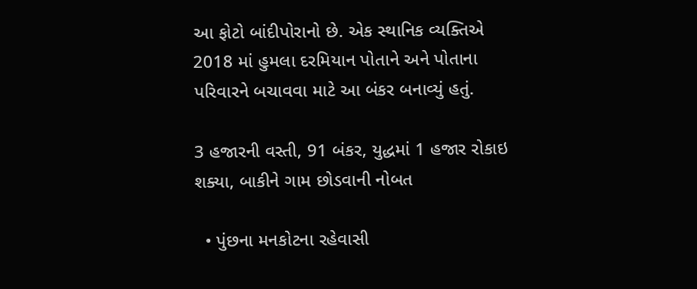આ ફોટો બાંદીપોરાનો છે. એક સ્થાનિક વ્યક્તિએ 2018 માં હુમલા દરમિયાન પોતાને અને પોતાના પરિવારને બચાવવા માટે આ બંકર બનાવ્યું હતું.

3 હજારની વસ્તી, 91 બંકર, યુદ્ધમાં 1 હજાર રોકાઇ શક્યા, બાકીને ગામ છોડવાની નોબત

  • પુંછના મનકોટના રહેવાસી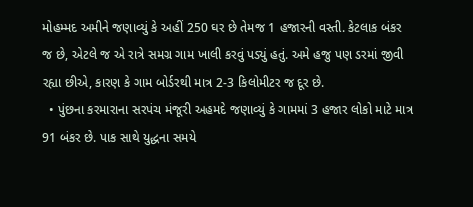મોહમ્મદ અમીને જણાવ્યું કે અહીં 250 ઘર છે તેમજ 1 હજારની વસ્તી. કેટલાક બંકર જ છે, એટલે જ એ રાત્રે સમગ્ર ગામ ખાલી કરવું પડ્યું હતું. અમે હજુ પણ ડરમાં જીવી રહ્યા છીએ, કારણ કે ગામ બોર્ડરથી માત્ર 2-3 કિલોમીટર જ દૂર છે.
  • પુંછના કરમારાના સરપંચ મંજૂરી અહમદે જણાવ્યું કે ગામમાં 3 હજાર લોકો માટે માત્ર 91 બંકર છે. પાક સાથે યુદ્ધના સમયે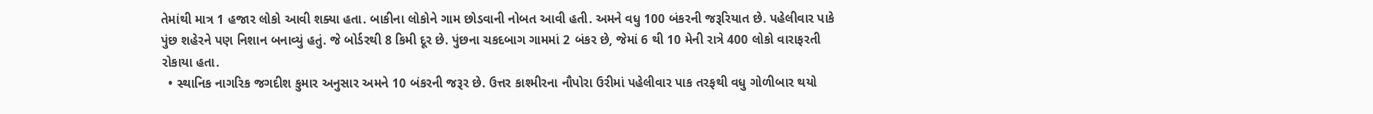તેમાંથી માત્ર 1 હજાર લોકો આવી શક્યા હતા. બાકીના લોકોને ગામ છોડવાની નોબત આવી હતી. અમને વધુ 100 બંકરની જરૂરિયાત છે. પહેલીવાર પાકે પુંછ શહેરને પણ નિશાન બનાવ્યું હતું. જે બોર્ડરથી 8 કિમી દૂર છે. પુંછના ચકદબાગ ગામમાં 2 બંકર છે, જેમાં 6 થી 10 મેની રાત્રે 400 લોકો વારાફરતી રોકાયા હતા.
  • સ્થાનિક નાગરિક જગદીશ કુમાર અનુસાર અમને 10 બંકરની જરૂર છે. ઉત્તર કાશ્મીરના નૌપોરા ઉરીમાં પહેલીવાર પાક તરફથી વધુ ગોળીબાર થયો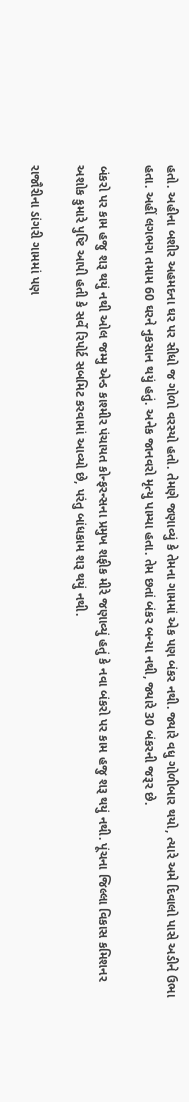હતો. અહીના બશીર અહમદના ઘર પર સીધો જ ગોળો વરસ્યો હતો. તેમણે જણાવ્યું કે તેમના ગામમાં એક પણ બંકર નથી. જ્યારે વધુ ગોળીબાર થયો, ત્યારે અમે દિવાલો પાસે અડીને ઉભા હતા. અહીં લગભગ તમામ 60 ઘરને નુકસાન થયું હતું. અનેક જાનવરો મૃત્યુ પામ્યા હતા. તેમ છતાં બંકર બન્યા નથી, જ્યારે 30 બંકરની જરૂર છે.

બંકરો પર કામ હજુ શરૂ થયું નથી ઓલ જમ્મુ એન્ડ કાશ્મીર પંચાયત કોન્ફરન્સના પ્રમુખ શફીક મીરે જણાવ્યું હતું કે નવા બંકરો પર કામ હજુ શરૂ થયું નથી. પૂંચના જિલ્લા વિકાસ કમિશનર અશોક કુમારે પુષ્ટિ આપી હતી કે સર્વે રિપોર્ટ સબમિટ કરવામાં આવ્યો છે, પરંતુ બાંધકામ શરૂ થયું નથી.

રાજૌરીના ડાંગરી ગામમાં પણ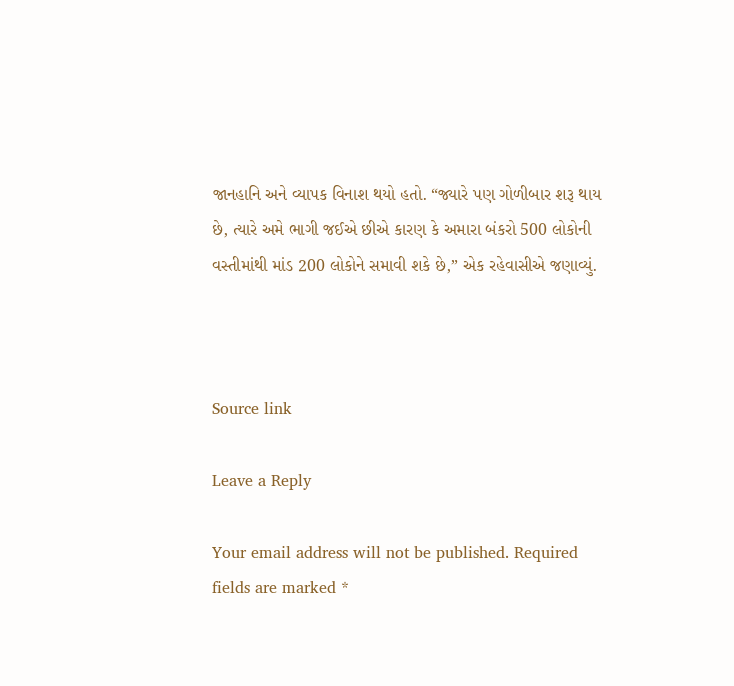જાનહાનિ અને વ્યાપક વિનાશ થયો હતો. “જ્યારે પણ ગોળીબાર શરૂ થાય છે, ત્યારે અમે ભાગી જઈએ છીએ કારણ કે અમારા બંકરો 500 લોકોની વસ્તીમાંથી માંડ 200 લોકોને સમાવી શકે છે,” એક રહેવાસીએ જણાવ્યું.



Source link

Leave a Reply

Your email address will not be published. Required fields are marked *